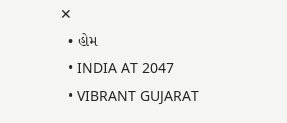✕
  • હોમ
  • INDIA AT 2047
  • VIBRANT GUJARAT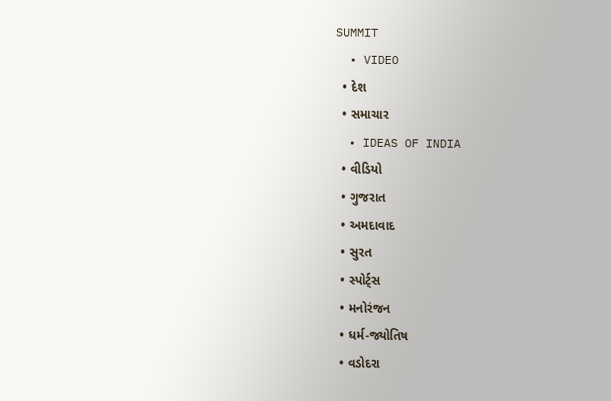SUMMIT
  • VIDEO
  • દેશ
  • સમાચાર
  • IDEAS OF INDIA
  • વીડિયો
  • ગુજરાત
  • અમદાવાદ
  • સુરત
  • સ્પોર્ટ્સ
  • મનોરંજન
  • ધર્મ-જ્યોતિષ
  • વડોદરા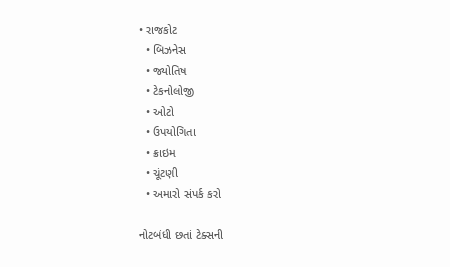• રાજકોટ
  • બિઝનેસ
  • જ્યોતિષ
  • ટેકનોલોજી
  • ઓટો
  • ઉપયોગિતા
  • ક્રાઇમ
  • ચૂંટણી
  • અમારો સંપર્ક કરો

નોટબંધી છતાં ટેક્સની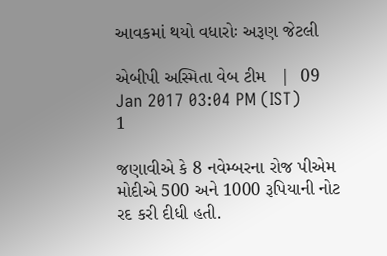આવકમાં થયો વધારોઃ અરૂણ જેટલી

એબીપી અસ્મિતા વેબ ટીમ   |  09 Jan 2017 03:04 PM (IST)
1

જણાવીએ કે 8 નવેમ્બરના રોજ પીએમ મોદીએ 500 અને 1000 રૂપિયાની નોટ રદ કરી દીધી હતી.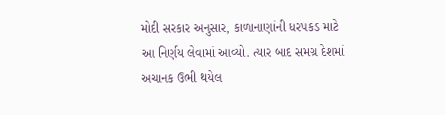મોદી સરકાર અનુસાર, કાળાનાણાંની ધરપકડ માટે આ નિર્ણય લેવામાં આવ્યો. ત્યાર બાદ સમગ્ર દેશમાં અચાનક ઉભી થયેલ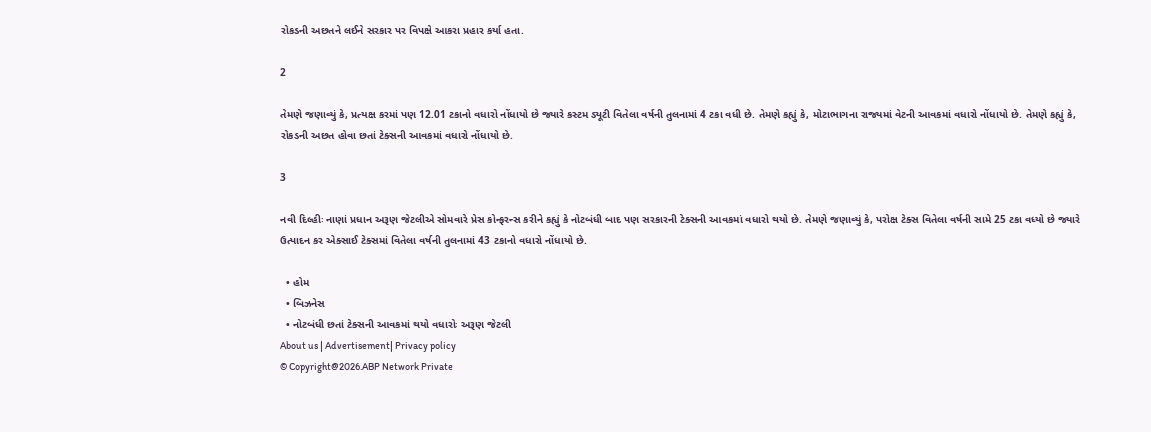રોકડની અછતને લઈને સરકાર પર વિપક્ષે આકરા પ્રહાર કર્યા હતા.

2

તેમણે જણાવ્યું કે, પ્રત્યક્ષ કરમાં પણ 12.01 ટકાનો વધારો નોંધાયો છે જ્યારે કસ્ટમ ડ્યૂટી વિતેલા વર્ષની તુલનામાં 4 ટકા વધી છે. તેમણે કહ્યું કે, મોટાભાગના રાજ્યમાં વેટની આવકમાં વધારો નોંધાયો છે. તેમણે કહ્યું કે, રોકડની અછત હોવા છતાં ટેક્સની આવકમાં વધારો નોંધાયો છે.

3

નવી દિલ્હીઃ નાણાં પ્રધાન અરૂણ જેટલીએ સોમવારે પ્રેસ કોન્ફરન્સ કરીને કહ્યું કે નોટબંધી બાદ પણ સરકારની ટેક્સની આવકમાં વધારો થયો છે. તેમણે જણાવ્યું કે, પરોક્ષ ટેક્સ વિતેલા વર્ષની સામે 25 ટકા વધ્યો છે જ્યારે ઉત્પાદન કર એક્સાઈ ટેક્સમાં વિતેલા વર્ષની તુલનામાં 43 ટકાનો વધારો નોંધાયો છે.

  • હોમ
  • બિઝનેસ
  • નોટબંધી છતાં ટેક્સની આવકમાં થયો વધારોઃ અરૂણ જેટલી
About us | Advertisement| Privacy policy
© Copyright@2026.ABP Network Private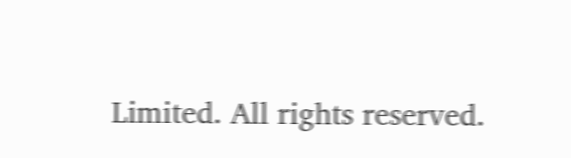Limited. All rights reserved.